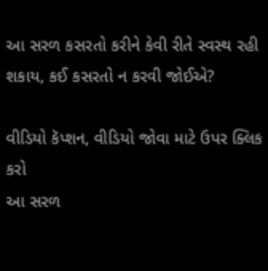આ સરળ કસરતો કરીને કેવી રીતે સ્વસ્થ રહી શકાય, કઈ કસરતો ન કરવી જોઈએ?

વીડિયો કૅપ્શન, વીડિયો જોવા માટે ઉપર ક્લિક કરો
આ સરળ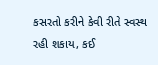કસરતો કરીને કેવી રીતે સ્વસ્થ રહી શકાય, કઈ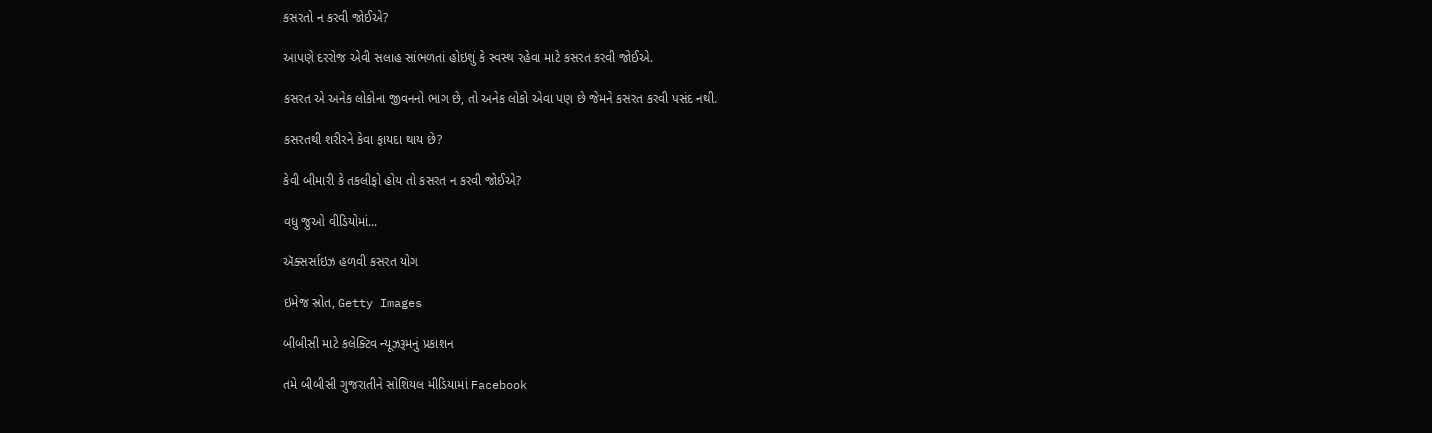કસરતો ન કરવી જોઈએ?

આપણે દરરોજ એવી સલાહ સાંભળતાં હોઇશું કે સ્વસ્થ રહેવા માટે કસરત કરવી જોઈએ.

કસરત એ અનેક લોકોના જીવનનો ભાગ છે, તો અનેક લોકો એવા પણ છે જેમને કસરત કરવી પસંદ નથી.

કસરતથી શરીરને કેવા ફાયદા થાય છે?

કેવી બીમારી કે તકલીફો હોય તો કસરત ન કરવી જોઈએ?

વધુ જુઓ વીડિયોમાં...

ઍક્સર્સાઇઝ હળવી કસરત યોગ

ઇમેજ સ્રોત, Getty Images

બીબીસી માટે કલેક્ટિવ ન્યૂઝરૂમનું પ્રકાશન

તમે બીબીસી ગુજરાતીને સોશિયલ મીડિયામાં Facebook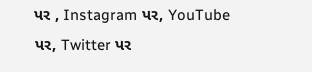પર , Instagram પર, YouTube પર, Twitter પર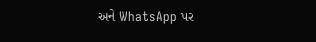અને WhatsApp પર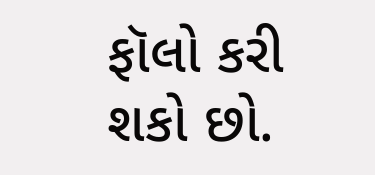ફૉલો કરી શકો છો.